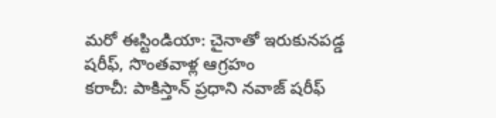మరో ఈస్టిండియా: చైనాతో ఇరుకునపడ్డ షరీఫ్, సొంతవాళ్ల ఆగ్రహం
కరాచీ: పాకిస్తాన్ ప్రధాని నవాజ్ షరీఫ్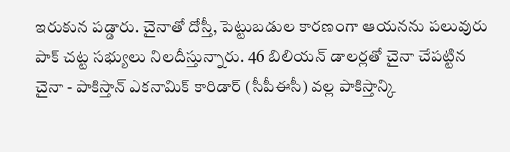ఇరుకున పడ్డారు. చైనాతో దోస్తీ, పెట్టుబడుల కారణంగా ఆయనను పలువురు పాక్ చట్ట సభ్యులు నిలదీస్తున్నారు. 46 బిలియన్ డాలర్లతో చైనా చేపట్టిన చైనా - పాకిస్తాన్ ఎకనామిక్ కారిడార్ (సీపీఈసీ) వల్ల పాకిస్తాన్కి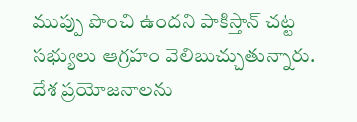ముప్పు పొంచి ఉందని పాకిస్తాన్ చట్ట సభ్యులు ఆగ్రహం వెలిబుచ్చుతున్నారు.
దేశ ప్రయోజనాలను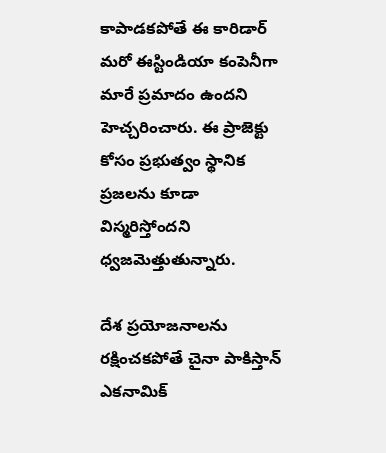కాపాడకపోతే ఈ కారిడార్ మరో ఈస్టిండియా కంపెనీగా మారే ప్రమాదం ఉందని హెచ్చరించారు. ఈ ప్రాజెక్టు కోసం ప్రభుత్వం స్థానిక ప్రజలను కూడా విస్మరిస్తోందని ధ్వజమెత్తుతున్నారు.

దేశ ప్రయోజనాలను రక్షించకపోతే చైనా పాకిస్తాన్ ఎకనామిక్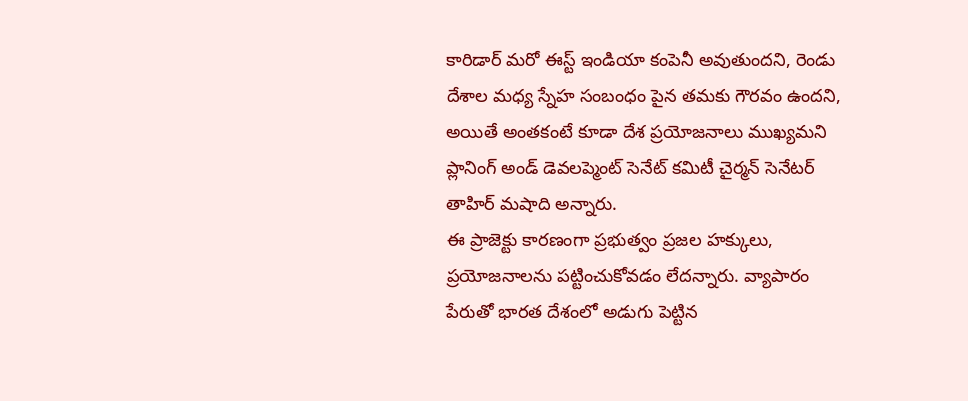కారిడార్ మరో ఈస్ట్ ఇండియా కంపెనీ అవుతుందని, రెండు దేశాల మధ్య స్నేహ సంబంధం పైన తమకు గౌరవం ఉందని, అయితే అంతకంటే కూడా దేశ ప్రయోజనాలు ముఖ్యమని ప్లానింగ్ అండ్ డెవలప్మెంట్ సెనేట్ కమిటీ చైర్మన్ సెనేటర్ తాహిర్ మషాది అన్నారు.
ఈ ప్రాజెక్టు కారణంగా ప్రభుత్వం ప్రజల హక్కులు, ప్రయోజనాలను పట్టించుకోవడం లేదన్నారు. వ్యాపారం పేరుతో భారత దేశంలో అడుగు పెట్టిన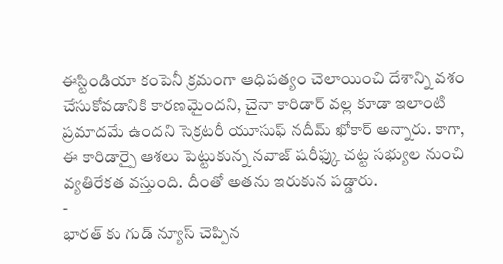ఈస్టిండియా కంపెనీ క్రమంగా ఆధిపత్యం చెలాయించి దేశాన్ని వశం చేసుకోవడానికి కారణమైందని, చైనా కారిడార్ వల్ల కూడా ఇలాంటి ప్రమాదమే ఉందని సెక్రటరీ యూసుఫ్ నదీమ్ ఖోకార్ అన్నారు. కాగా, ఈ కారిడార్పై ఆశలు పెట్టుకున్న నవాజ్ షరీఫ్కు చట్ట సభ్యుల నుంచి వ్యతిరేకత వస్తుంది. దీంతో అతను ఇరుకున పడ్డారు.
-
భారత్ కు గుడ్ న్యూస్ చెప్పిన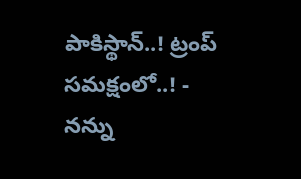పాకిస్థాన్..! ట్రంప్ సమక్షంలో..! -
నన్ను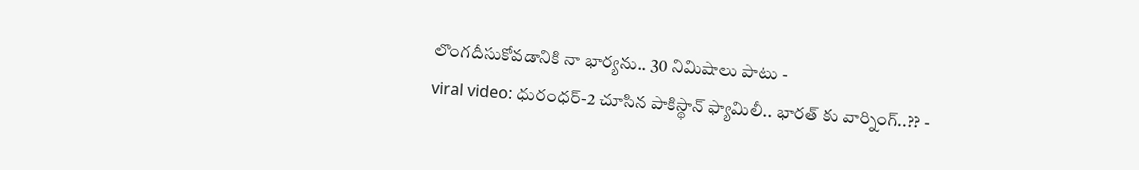లొంగదీసుకోవడానికి నా భార్యను.. 30 నిమిషాలు పాటు -
viral video: ధురంధర్-2 చూసిన పాకిస్థాన్ ఫ్యామిలీ.. భారత్ కు వార్నింగ్..?? -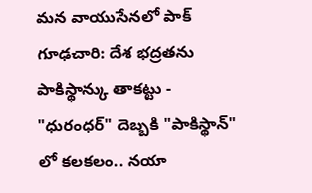మన వాయుసేనలో పాక్ గూఢచారి: దేశ భద్రతను పాకిస్థాన్కు తాకట్టు -
"ధురంధర్" దెబ్బకి "పాకిస్థాన్" లో కలకలం.. నయా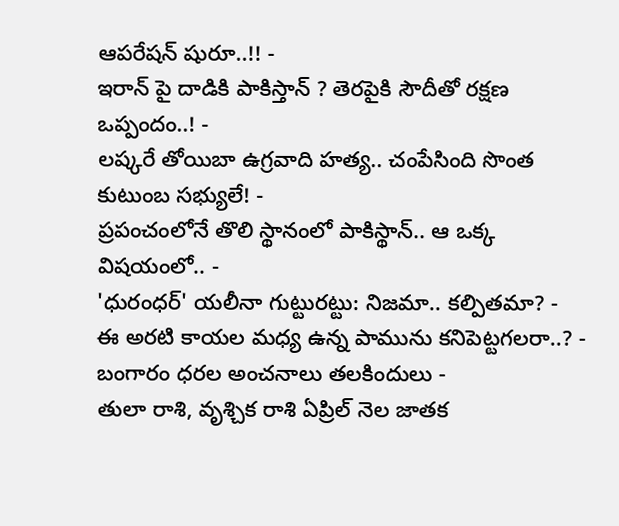ఆపరేషన్ షురూ..!! -
ఇరాన్ పై దాడికి పాకిస్తాన్ ? తెరపైకి సౌదీతో రక్షణ ఒప్పందం..! -
లష్కరే తోయిబా ఉగ్రవాది హత్య.. చంపేసింది సొంత కుటుంబ సభ్యులే! -
ప్రపంచంలోనే తొలి స్థానంలో పాకిస్థాన్.. ఆ ఒక్క విషయంలో.. -
'ధురంధర్' యలీనా గుట్టురట్టు: నిజమా.. కల్పితమా? -
ఈ అరటి కాయల మధ్య ఉన్న పామును కనిపెట్టగలరా..? -
బంగారం ధరల అంచనాలు తలకిందులు -
తులా రాశి, వృశ్చిక రాశి ఏప్రిల్ నెల జాతక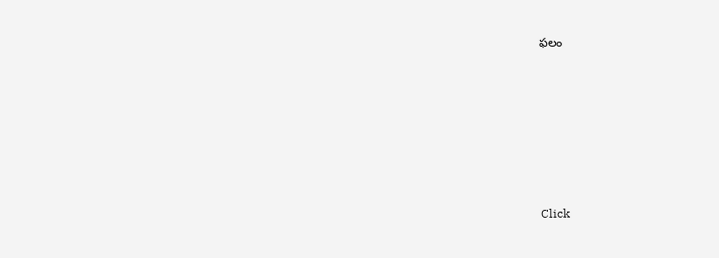ఫలం












Click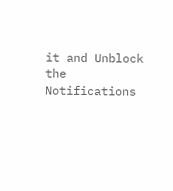it and Unblock the Notifications